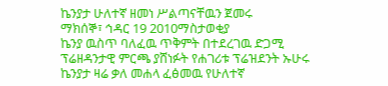ኬንያታ ሁለተኛ ዘመነ ሥልጣናቸዉን ጀመሩ
ማክሰኞ፣ ኅዳር 19 2010ማስታወቂያ
ኬንያ ዉስጥ ባለፈዉ ጥቅምት በተደረገዉ ድጋሚ ፕሬዘዳንታዊ ምርጫ ያሸነፉት የሐገሪቱ ፕሬዝደንት ኡሁሩ ኬንያታ ዛሬ ቃለ መሐላ ፈፅመዉ የሁለተኛ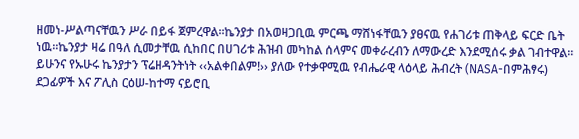ዘመነ-ሥልጣናቸዉን ሥራ በይፋ ጀምረዋል።ኬንያታ በአወዛጋቢዉ ምርጫ ማሸነፋቸዉን ያፀናዉ የሐገሪቱ ጠቅላይ ፍርድ ቤት ነዉ።ኬንያታ ዛሬ በዓለ ሲመታቸዉ ሲከበር በሀገሪቱ ሕዝብ መካከል ሰላምና መቀራረብን ለማውረድ እንደሚሰሩ ቃል ገብተዋል፡፡ይሁንና የኡሁሩ ኬንያታን ፕሬዘዳንትነት ‹‹አልቀበልም!›› ያለው የተቃዋሚዉ የብሔራዊ ላዕላይ ሕብረት (NASA-በምሕፃሩ) ደጋፊዎች እና ፖሊስ ርዕሠ-ከተማ ናይሮቢ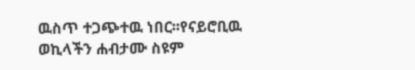ዉስጥ ተጋጭተዉ ነበር፡፡የናይሮቢዉ ወኪላችን ሐብታሙ ስዩም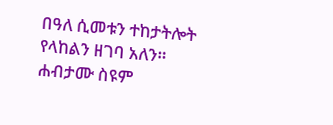በዓለ ሲመቱን ተከታትሎት የላከልን ዘገባ አለን።
ሐብታሙ ስዩም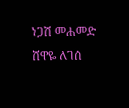ነጋሽ መሐመድ
ሸዋዬ ለገሰ